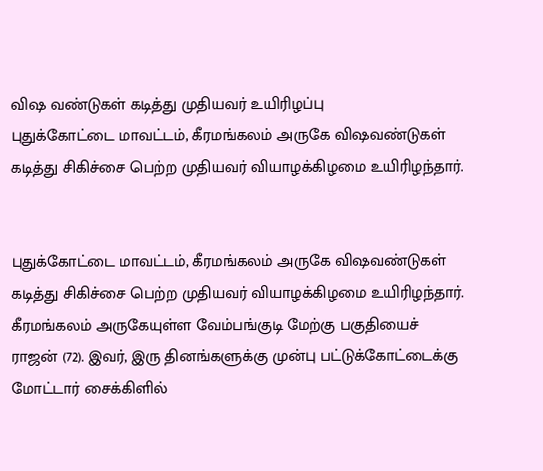விஷ வண்டுகள் கடித்து முதியவர் உயிரிழப்பு
புதுக்கோட்டை மாவட்டம், கீரமங்கலம் அருகே விஷவண்டுகள் கடித்து சிகிச்சை பெற்ற முதியவர் வியாழக்கிழமை உயிரிழந்தார்.


புதுக்கோட்டை மாவட்டம், கீரமங்கலம் அருகே விஷவண்டுகள் கடித்து சிகிச்சை பெற்ற முதியவர் வியாழக்கிழமை உயிரிழந்தார்.
கீரமங்கலம் அருகேயுள்ள வேம்பங்குடி மேற்கு பகுதியைச் ராஜன் (72). இவர், இரு தினங்களுக்கு முன்பு பட்டுக்கோட்டைக்கு மோட்டார் சைக்கிளில்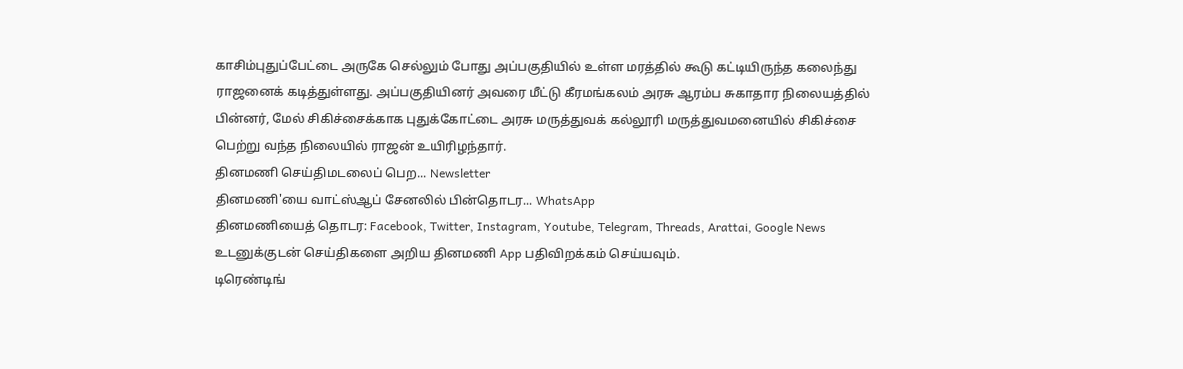காசிம்புதுப்பேட்டை அருகே செல்லும் போது அப்பகுதியில் உள்ள மரத்தில் கூடு கட்டியிருந்த கலைந்து ராஜனைக் கடித்துள்ளது. அப்பகுதியினர் அவரை மீட்டு கீரமங்கலம் அரசு ஆரம்ப சுகாதார நிலையத்தில் பின்னர், மேல் சிகிச்சைக்காக புதுக்கோட்டை அரசு மருத்துவக் கல்லூரி மருத்துவமனையில் சிகிச்சை பெற்று வந்த நிலையில் ராஜன் உயிரிழந்தார்.
தினமணி செய்திமடலைப் பெற... Newsletter
தினமணி'யை வாட்ஸ்ஆப் சேனலில் பின்தொடர... WhatsApp
தினமணியைத் தொடர: Facebook, Twitter, Instagram, Youtube, Telegram, Threads, Arattai, Google News
உடனுக்குடன் செய்திகளை அறிய தினமணி App பதிவிறக்கம் செய்யவும்.
டிரெண்டிங்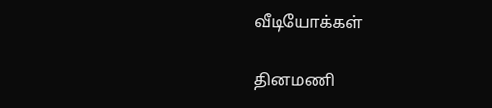வீடியோக்கள்

தினமணி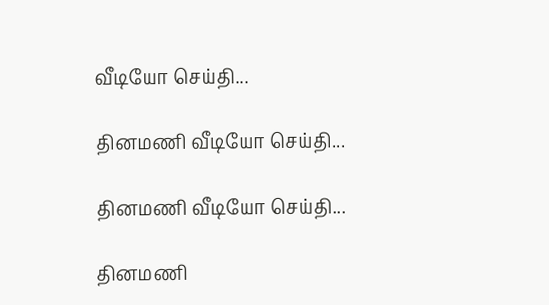வீடியோ செய்தி...

தினமணி வீடியோ செய்தி...

தினமணி வீடியோ செய்தி...

தினமணி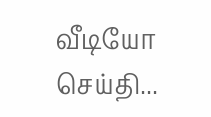வீடியோ செய்தி...